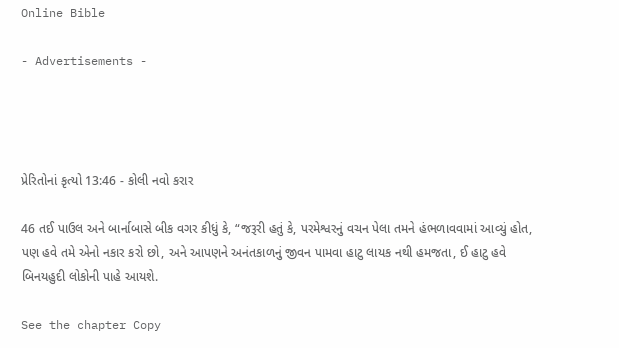Online Bible

- Advertisements -




પ્રેરિતોનાં કૃત્યો 13:46 - કોલી નવો કરાર

46 તઈ પાઉલ અને બાર્નાબાસે બીક વગર કીધું કે, “જરૂરી હતું કે, પરમેશ્વરનું વચન પેલા તમને હંભળાવવામાં આવ્યું હોત, પણ હવે તમે એનો નકાર કરો છો, અને આપણને અનંતકાળનું જીવન પામવા હાટુ લાયક નથી હમજતા, ઈ હાટુ હવે બિનયહુદી લોકોની પાહે આયશે.

See the chapter Copy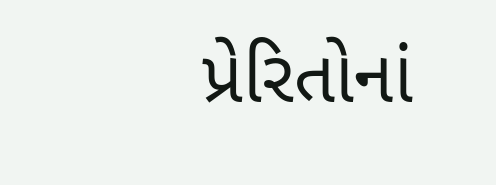પ્રેરિતોનાં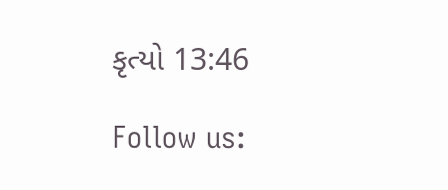કૃત્યો 13:46

Follow us: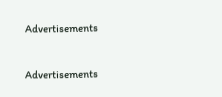Advertisements


Advertisements